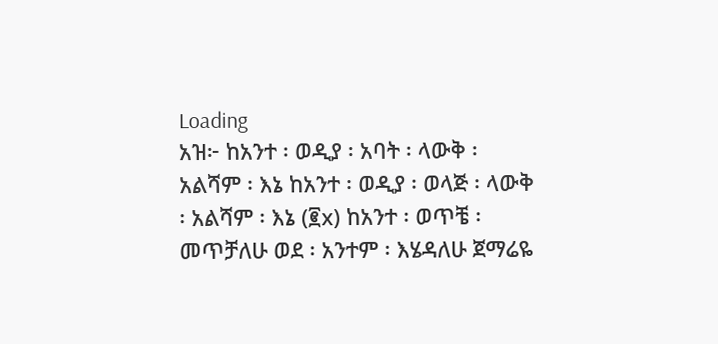Loading
አዝ፦ ከአንተ ፡ ወዲያ ፡ አባት ፡ ላውቅ ፡ አልሻም ፡ እኔ ከአንተ ፡ ወዲያ ፡ ወላጅ ፡ ላውቅ ፡ አልሻም ፡ እኔ (፪x) ከአንተ ፡ ወጥቼ ፡ መጥቻለሁ ወደ ፡ አንተም ፡ እሄዳለሁ ጀማሬዬ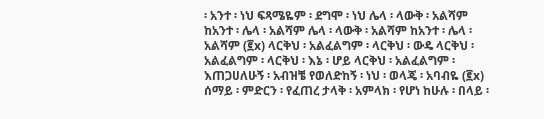፡ አንተ ፡ ነህ ፍጻሜዬም ፡ ደግሞ ፡ ነህ ሌላ ፡ ላውቅ ፡ አልሻም ከአንተ ፡ ሌላ ፡ አልሻም ሌላ ፡ ላውቅ ፡ አልሻም ከአንተ ፡ ሌላ ፡ አልሻም (፪x) ላርቅህ ፡ አልፈልግም ፡ ላርቅህ ፡ ውዴ ላርቅህ ፡ አልፈልግም ፡ ላርቅህ ፡ እኔ ፡ ሆይ ላርቅህ ፡ አልፈልግም ፡ እጠጋሀለሁኝ ፡ አብዝቼ የወለድከኝ ፡ ነህ ፡ ወላጄ ፡ አባብዬ (፪x) ሰማይ ፡ ምድርን ፡ የፈጠረ ታላቅ ፡ አምላክ ፡ የሆነ ከሁሉ ፡ በላይ ፡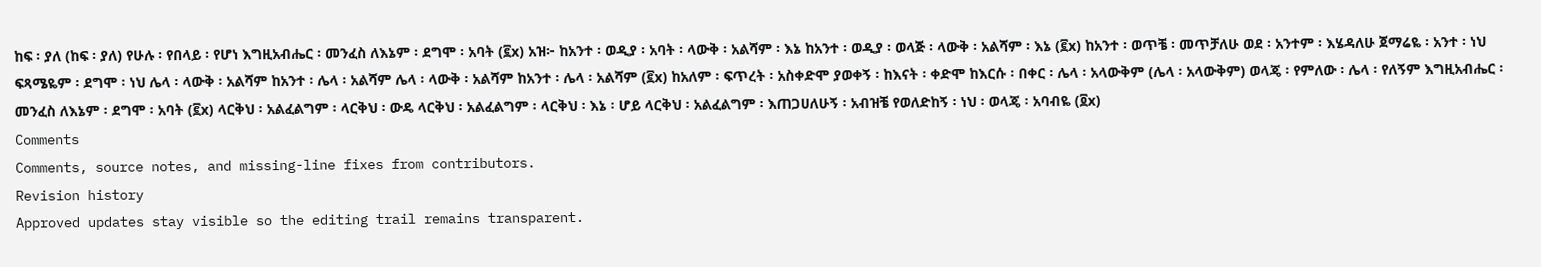ከፍ ፡ ያለ (ከፍ ፡ ያለ) የሁሉ ፡ የበላይ ፡ የሆነ እግዚአብሔር ፡ መንፈስ ለእኔም ፡ ደግሞ ፡ አባት (፪x) አዝ፦ ከአንተ ፡ ወዲያ ፡ አባት ፡ ላውቅ ፡ አልሻም ፡ እኔ ከአንተ ፡ ወዲያ ፡ ወላጅ ፡ ላውቅ ፡ አልሻም ፡ እኔ (፪x) ከአንተ ፡ ወጥቼ ፡ መጥቻለሁ ወደ ፡ አንተም ፡ እሄዳለሁ ጀማሬዬ ፡ አንተ ፡ ነህ ፍጻሜዬም ፡ ደግሞ ፡ ነህ ሌላ ፡ ላውቅ ፡ አልሻም ከአንተ ፡ ሌላ ፡ አልሻም ሌላ ፡ ላውቅ ፡ አልሻም ከአንተ ፡ ሌላ ፡ አልሻም (፪x) ከአለም ፡ ፍጥረት ፡ አስቀድሞ ያወቀኝ ፡ ከእናት ፡ ቀድሞ ከእርሱ ፡ በቀር ፡ ሌላ ፡ አላውቅም (ሌላ ፡ አላውቅም) ወላጄ ፡ የምለው ፡ ሌላ ፡ የለኝም እግዚአብሔር ፡ መንፈስ ለእኔም ፡ ደግሞ ፡ አባት (፪x) ላርቅህ ፡ አልፈልግም ፡ ላርቅህ ፡ ውዴ ላርቅህ ፡ አልፈልግም ፡ ላርቅህ ፡ እኔ ፡ ሆይ ላርቅህ ፡ አልፈልግም ፡ እጠጋሀለሁኝ ፡ አብዝቼ የወለድከኝ ፡ ነህ ፡ ወላጄ ፡ አባብዬ (፬x)
Comments
Comments, source notes, and missing-line fixes from contributors.
Revision history
Approved updates stay visible so the editing trail remains transparent.